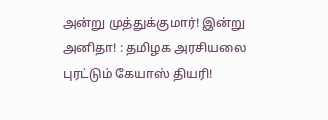அன்று முத்துக்குமார்! இன்று அனிதா! : தமிழக அரசியலை புரட்டும் கேயாஸ் தியரி!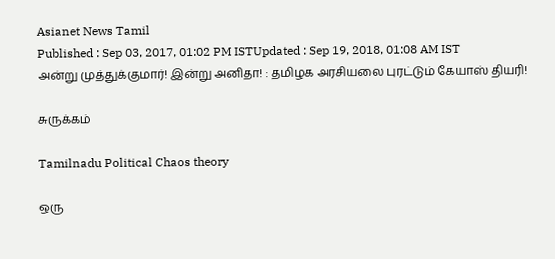Asianet News Tamil
Published : Sep 03, 2017, 01:02 PM ISTUpdated : Sep 19, 2018, 01:08 AM IST
அன்று முத்துக்குமார்! இன்று அனிதா! : தமிழக அரசியலை புரட்டும் கேயாஸ் தியரி!

சுருக்கம்

Tamilnadu Political Chaos theory

ஒரு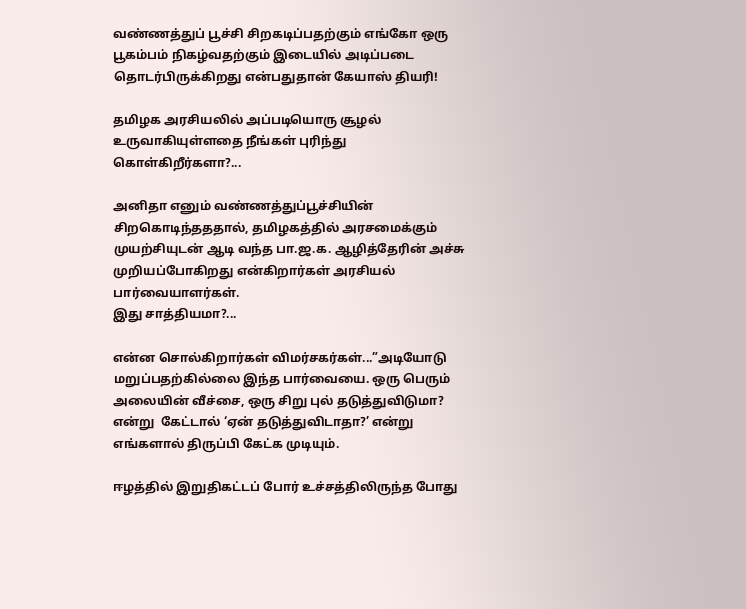வண்ணத்துப் பூச்சி சிறகடிப்பதற்கும் எங்கோ ஒரு பூகம்பம் நிகழ்வதற்கும் இடையில் அடிப்படை தொடர்பிருக்கிறது என்பதுதான் கேயாஸ் தியரி!

தமிழக அரசியலில் அப்படியொரு சூழல் உருவாகியுள்ளதை நீங்கள் புரிந்து கொள்கிறீர்களா?...

அனிதா எனும் வண்ணத்துப்பூச்சியின் சிறகொடிந்தததால், தமிழகத்தில் அரசமைக்கும் முயற்சியுடன் ஆடி வந்த பா.ஜ.க. ஆழித்தேரின் அச்சு முறியப்போகிறது என்கிறார்கள் அரசியல் பார்வையாளர்கள்.
இது சாத்தியமா?...

என்ன சொல்கிறார்கள் விமர்சகர்கள்...”அடியோடு மறுப்பதற்கில்லை இந்த பார்வையை. ஒரு பெரும் அலையின் வீச்சை, ஒரு சிறு புல் தடுத்துவிடுமா? என்று  கேட்டால் ‘ஏன் தடுத்துவிடாதா?’ என்று எங்களால் திருப்பி கேட்க முடியும்.

ஈழத்தில் இறுதிகட்டப் போர் உச்சத்திலிருந்த போது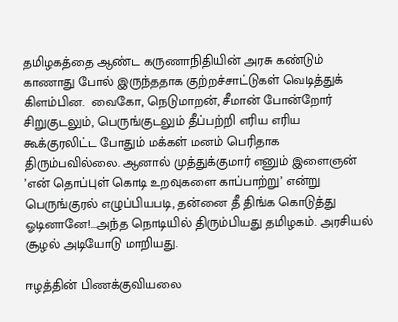தமிழகத்தை ஆண்ட கருணாநிதியின் அரசு கண்டும் காணாது போல் இருந்ததாக குற்றச்சாட்டுகள் வெடித்துக் கிளம்பின.  வைகோ, நெடுமாறன், சீமான் போன்றோர் சிறுகுடலும், பெருங்குடலும் தீப்பற்றி எரிய எரிய கூக்குரலிட்ட போதும் மக்கள் மனம் பெரிதாக திரும்பவில்லை. ஆனால் முத்துக்குமார் எனும் இளைஞன் ’என் தொப்புள் கொடி உறவுகளை காப்பாற்று’ என்று பெருங்குரல் எழுப்பியபடி, தன்னை தீ திங்க கொடுத்து ஓடினானே!...அந்த நொடியில் திரும்பியது தமிழகம். அரசியல் சூழல் அடியோடு மாறியது.

ஈழத்தின் பிணக்குவியலை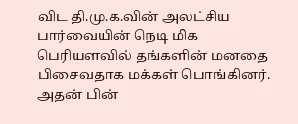விட தி.மு.க.வின் அலட்சிய பார்வையின் நெடி மிக பெரியளவில் தங்களின் மனதை பிசைவதாக மக்கள் பொங்கினர். அதன் பின்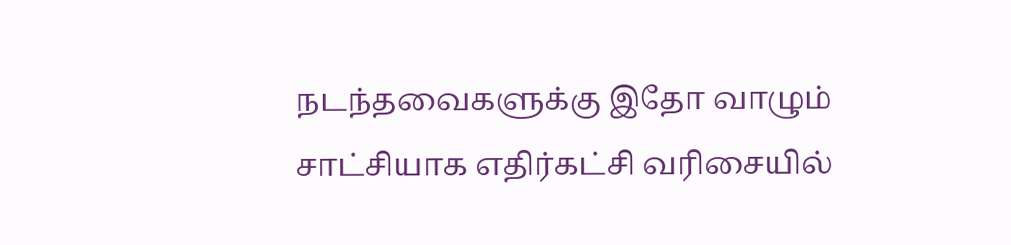நடந்தவைகளுக்கு இதோ வாழும் சாட்சியாக எதிர்கட்சி வரிசையில்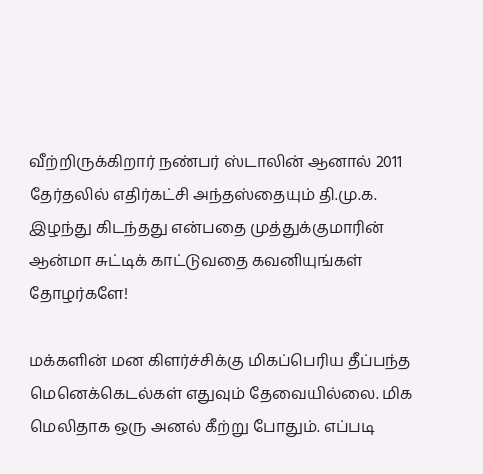வீற்றிருக்கிறார் நண்பர் ஸ்டாலின் ஆனால் 2011 தேர்தலில் எதிர்கட்சி அந்தஸ்தையும் தி.மு.க. இழந்து கிடந்தது என்பதை முத்துக்குமாரின் ஆன்மா சுட்டிக் காட்டுவதை கவனியுங்கள் தோழர்களே!

மக்களின் மன கிளர்ச்சிக்கு மிகப்பெரிய தீப்பந்த மெனெக்கெடல்கள் எதுவும் தேவையில்லை. மிக மெலிதாக ஒரு அனல் கீற்று போதும். எப்படி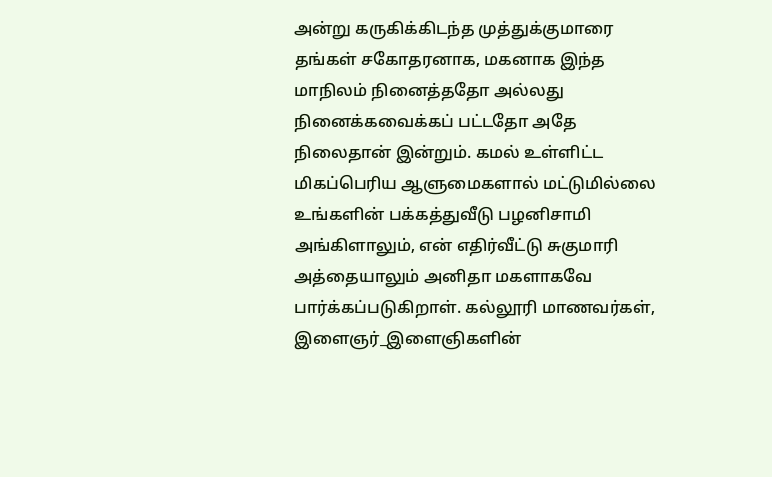அன்று கருகிக்கிடந்த முத்துக்குமாரை தங்கள் சகோதரனாக, மகனாக இந்த மாநிலம் நினைத்ததோ அல்லது நினைக்கவைக்கப் பட்டதோ அதே நிலைதான் இன்றும். கமல் உள்ளிட்ட மிகப்பெரிய ஆளுமைகளால் மட்டுமில்லை உங்களின் பக்கத்துவீடு பழனிசாமி அங்கிளாலும், என் எதிர்வீட்டு சுகுமாரி அத்தையாலும் அனிதா மகளாகவே பார்க்கப்படுகிறாள். கல்லூரி மாணவர்கள், இளைஞர்_இளைஞிகளின்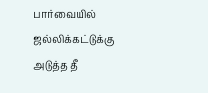பார்வையில் ஜல்லிக்கட்டுக்கு அடுத்த தீ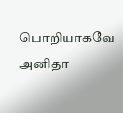பொறியாகவே அனிதா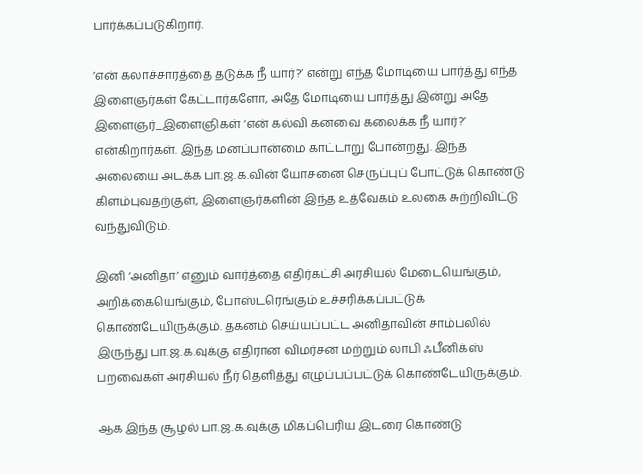பார்க்கப்படுகிறார்.

’என் கலாச்சாரத்தை தடுக்க நீ யார்?’ என்று எந்த மோடியை பார்த்து எந்த இளைஞர்கள் கேட்டார்களோ, அதே மோடியை பார்த்து இன்று அதே இளைஞர்_இளைஞிகள் ‘என் கல்வி கனவை கலைக்க நீ யார்?’ என்கிறார்கள். இந்த மனப்பான்மை காட்டாறு போன்றது. இந்த அலையை அடக்க பா.ஜ.க.வின் யோசனை செருப்புப் போட்டுக் கொண்டு கிளம்புவதற்குள், இளைஞர்களின் இந்த உத்வேகம் உலகை சுற்றிவிட்டு வந்துவிடும்.

இனி ’அனிதா’ எனும் வார்த்தை எதிர்கட்சி அரசியல் மேடையெங்கும், அறிக்கையெங்கும், போஸ்டரெங்கும் உச்சரிக்கப்பட்டுக் கொண்டேயிருக்கும். தகனம் செய்யப்பட்ட அனிதாவின் சாம்பலில் இருந்து பா.ஜ.க.வுக்கு எதிரான விமர்சன மற்றும் லாபி ஃபீனிக்ஸ் பறவைகள் அரசியல் நீர் தெளித்து எழுப்பப்பட்டுக் கொண்டேயிருக்கும்.

ஆக இந்த சூழல் பா.ஜ.க.வுக்கு மிகப்பெரிய இடரை கொண்டு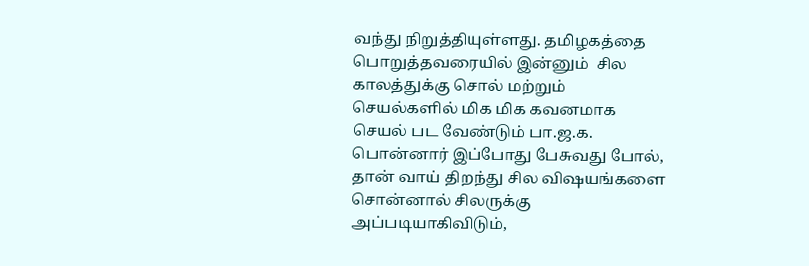வந்து நிறுத்தியுள்ளது. தமிழகத்தை பொறுத்தவரையில் இன்னும்  சில காலத்துக்கு சொல் மற்றும் செயல்களில் மிக மிக கவனமாக செயல் பட வேண்டும் பா.ஜ.க. பொன்னார் இப்போது பேசுவது போல், தான் வாய் திறந்து சில விஷயங்களை சொன்னால் சிலருக்கு அப்படியாகிவிடும்,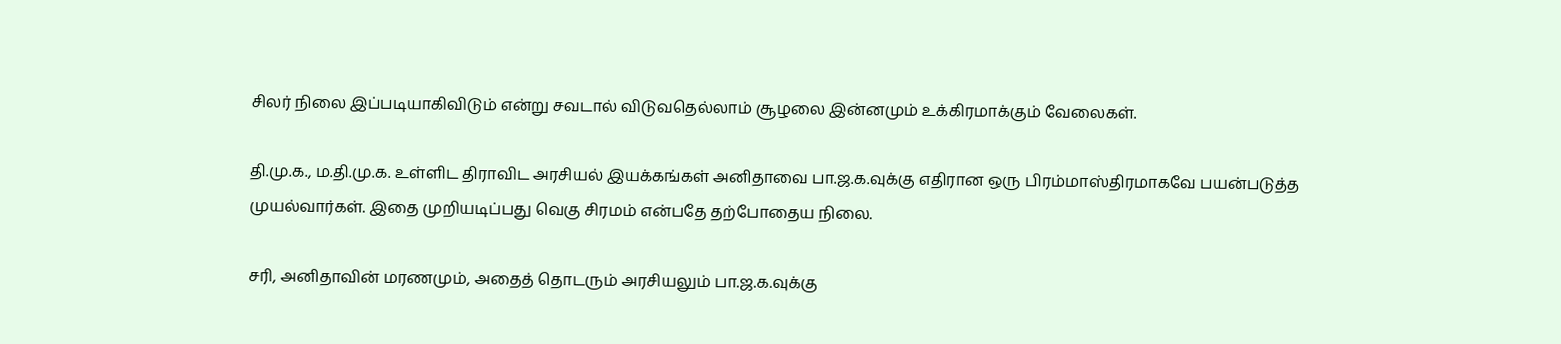சிலர் நிலை இப்படியாகிவிடும் என்று சவடால் விடுவதெல்லாம் சூழலை இன்னமும் உக்கிரமாக்கும் வேலைகள்.

தி.மு.க., ம.தி.மு.க. உள்ளிட திராவிட அரசியல் இயக்கங்கள் அனிதாவை பா.ஜ.க.வுக்கு எதிரான ஒரு பிரம்மாஸ்திரமாகவே பயன்படுத்த முயல்வார்கள். இதை முறியடிப்பது வெகு சிரமம் என்பதே தற்போதைய நிலை.

சரி, அனிதாவின் மரணமும், அதைத் தொடரும் அரசியலும் பா.ஜ.க.வுக்கு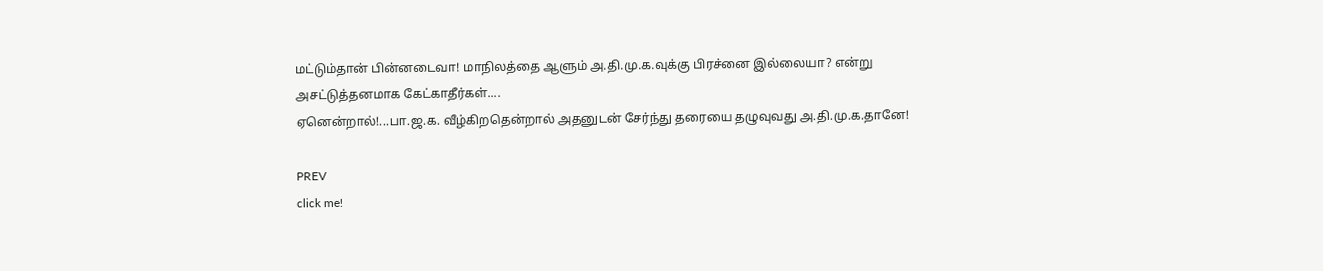மட்டும்தான் பின்னடைவா! மாநிலத்தை ஆளும் அ.தி.மு.க.வுக்கு பிரச்னை இல்லையா? என்று அசட்டுத்தனமாக கேட்காதீர்கள்....
ஏனென்றால்!...பா.ஜ.க. வீழ்கிறதென்றால் அதனுடன் சேர்ந்து தரையை தழுவுவது அ.தி.மு.க.தானே!

PREV
click me!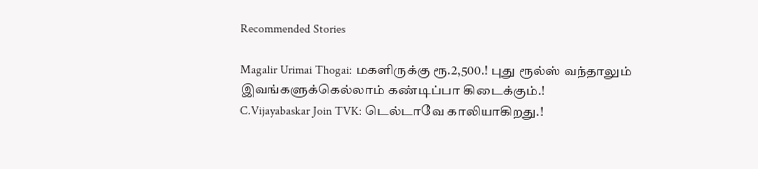Recommended Stories

Magalir Urimai Thogai: மகளிருக்கு ரூ.2,500.! புது ரூல்ஸ் வந்தாலும் இவங்களுக்கெல்லாம் கண்டிப்பா கிடைக்கும்.!
C.Vijayabaskar Join TVK: டெல்டாவே காலியாகிறது.!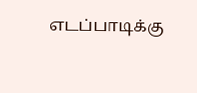எடப்பாடிக்கு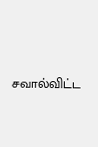சவால்விட்ட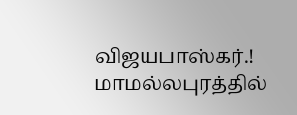விஜயபாஸ்கர்.! மாமல்லபுரத்தில்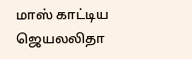மாஸ் காட்டிய ஜெயலலிதா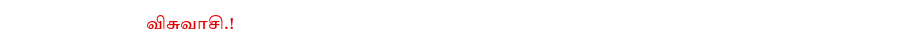விசுவாசி.!